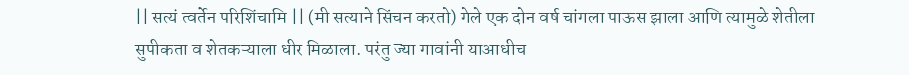|| सत्यं त्वर्तेन परिशिंचामि || (मी सत्याने सिंचन करतो) गेले एक दोन वर्ष चांगला पाऊस झाला आणि त्यामुळे शेतीला सुपीकता व शेतकऱ्याला धीर मिळाला. परंतु ज्या गावांनी याआधीच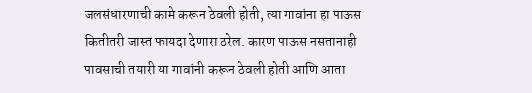जलसंधारणाची कामे करून ठेवली होती, त्या गावांना हा पाऊस कितीतरी जास्त फायदा देणारा ठरेल. कारण पाऊस नसतानाही पावसाची तयारी या गावांनी करून ठेवली होती आणि आता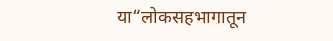या“लोकसहभागातून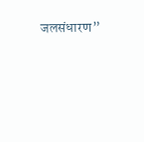जलसंधारण”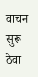वाचन सुरू ठेवा